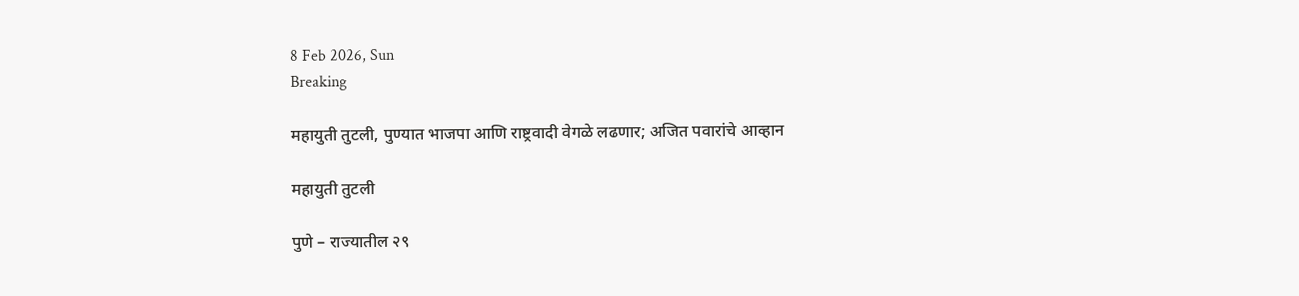8 Feb 2026, Sun
Breaking

महायुती तुटली, पुण्यात भाजपा आणि राष्ट्रवादी वेगळे लढणार; अजित पवारांचे आव्हान

महायुती तुटली

पुणे – राज्यातील २९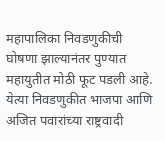महापालिका निवडणुकीची घोषणा झाल्यानंतर पुण्यात महायुतीत मोठी फूट पडली आहे. येत्या निवडणुकीत भाजपा आणि अजित पवारांच्या राष्ट्रवादी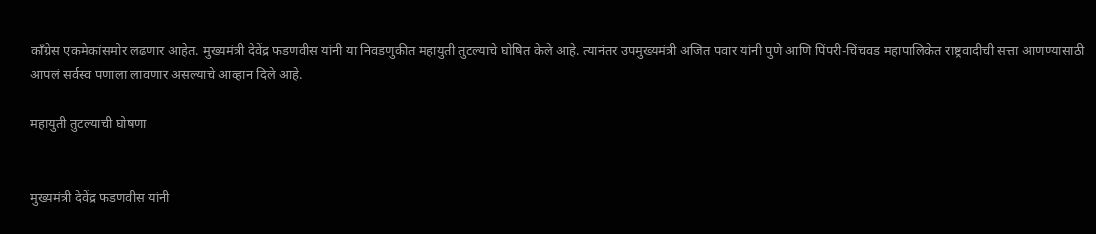काँग्रेस एकमेकांसमोर लढणार आहेत. मुख्यमंत्री देवेंद्र फडणवीस यांनी या निवडणुकीत महायुती तुटल्याचे घोषित केले आहे. त्यानंतर उपमुख्यमंत्री अजित पवार यांनी पुणे आणि पिंपरी-चिंचवड महापालिकेत राष्ट्रवादीची सत्ता आणण्यासाठी आपलं सर्वस्व पणाला लावणार असल्याचे आव्हान दिले आहे.

महायुती तुटल्याची घोषणा


मुख्यमंत्री देवेंद्र फडणवीस यांनी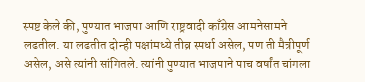स्पष्ट केले की, पुण्यात भाजपा आणि राष्ट्रवादी काँग्रेस आमनेसामने लढतील. या लढतीत दोन्ही पक्षांमध्ये तीव्र स्पर्धा असेल, पण ती मैत्रीपूर्ण असेल, असे त्यांनी सांगितले. त्यांनी पुण्यात भाजपाने पाच वर्षांत चांगला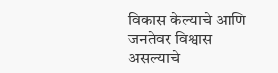विकास केल्याचे आणि जनतेवर विश्वास असल्याचे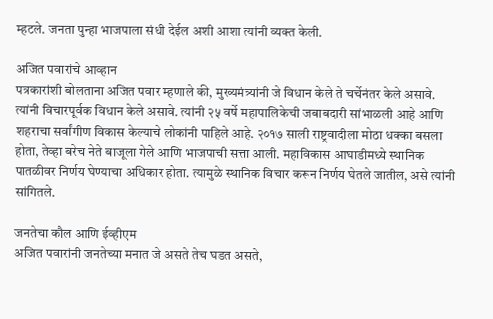म्हटले. जनता पुन्हा भाजपाला संधी देईल अशी आशा त्यांनी व्यक्त केली.

अजित पवारांचे आव्हान
पत्रकारांशी बोलताना अजित पवार म्हणाले की, मुख्यमंत्र्यांनी जे विधान केले ते चर्चेनंतर केले असावे. त्यांनी विचारपूर्वक विधान केले असावे. त्यांनी २५ वर्षे महापालिकेची जबाबदारी सांभाळली आहे आणि शहराचा सर्वांगीण विकास केल्याचे लोकांनी पाहिले आहे. २०१७ साली राष्ट्रवादीला मोठा धक्का बसला होता, तेव्हा बरेच नेते बाजूला गेले आणि भाजपाची सत्ता आली. महाविकास आघाडीमध्ये स्थानिक पातळीवर निर्णय घेण्याचा अधिकार होता. त्यामुळे स्थानिक विचार करून निर्णय घेतले जातील, असे त्यांनी सांगितले.

जनतेचा कौल आणि ईव्हीएम
अजित पवारांनी जनतेच्या मनात जे असते तेच घडत असते,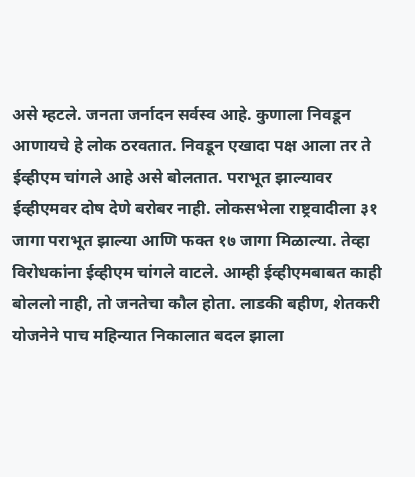असे म्हटले. जनता जर्नादन सर्वस्व आहे. कुणाला निवडून आणायचे हे लोक ठरवतात. निवडून एखादा पक्ष आला तर ते ईव्हीएम चांगले आहे असे बोलतात. पराभूत झाल्यावर ईव्हीएमवर दोष देणे बरोबर नाही. लोकसभेला राष्ट्रवादीला ३१ जागा पराभूत झाल्या आणि फक्त १७ जागा मिळाल्या. तेव्हा विरोधकांना ईव्हीएम चांगले वाटले. आम्ही ईव्हीएमबाबत काही बोललो नाही, तो जनतेचा कौल होता. लाडकी बहीण, शेतकरी योजनेने पाच महिन्यात निकालात बदल झाला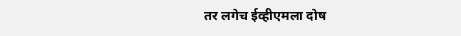तर लगेच ईव्हीएमला दोष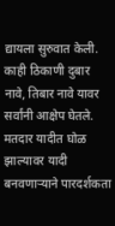द्यायला सुरुवात केली. काही ठिकाणी दुबार नावे, तिबार नावे यावर सर्वांनी आक्षेप घेतले. मतदार यादीत घोळ झाल्यावर यादी बनवणाऱ्याने पारदर्शकता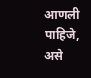आणली पाहिजे, असे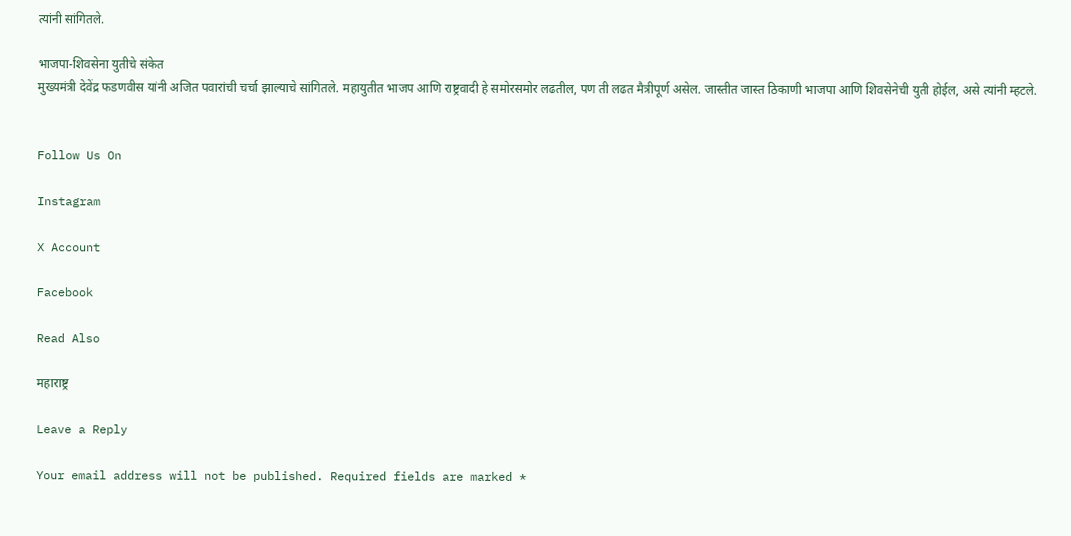त्यांनी सांगितले.

भाजपा-शिवसेना युतीचे संकेत
मुख्यमंत्री देवेंद्र फडणवीस यांनी अजित पवारांची चर्चा झाल्याचे सांगितले. महायुतीत भाजप आणि राष्ट्रवादी हे समोरसमोर लढतील, पण ती लढत मैत्रीपूर्ण असेल. जास्तीत जास्त ठिकाणी भाजपा आणि शिवसेनेची युती होईल, असे त्यांनी म्हटले.


Follow Us On

Instagram

X Account

Facebook

Read Also

महाराष्ट्र

Leave a Reply

Your email address will not be published. Required fields are marked *